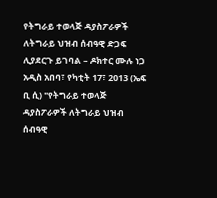የትግራይ ተወላጅ ዳያስፖራዎች ለትግራይ ህዝብ ሰብዓዊ ድጋፍ ሊያደርጉ ይገባል – ዶክተር ሙሉ ነጋ
አዲስ አበባ፣ የካቲት 17፣ 2013 (ኤፍ ቢ ሲ) "የትግራይ ተወላጅ ዳያስፖራዎች ለትግራይ ህዝብ ሰብዓዊ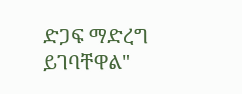ድጋፍ ማድረግ ይገባቸዋል"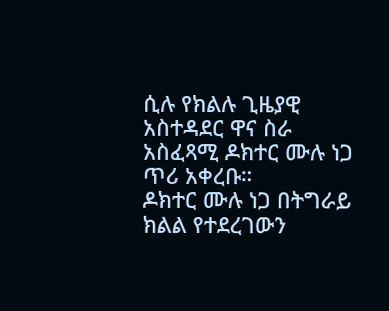ሲሉ የክልሉ ጊዜያዊ አስተዳደር ዋና ስራ አስፈጻሚ ዶክተር ሙሉ ነጋ ጥሪ አቀረቡ።
ዶክተር ሙሉ ነጋ በትግራይ ክልል የተደረገውን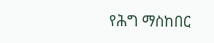የሕግ ማስከበር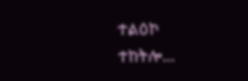ተልዕኮ ተከትሎ…